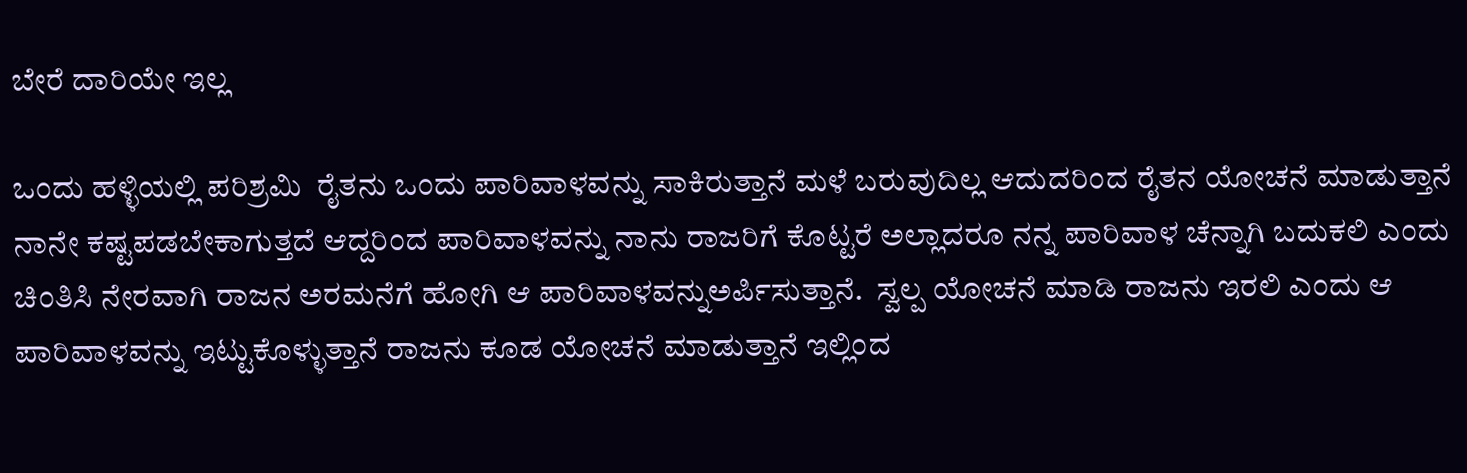ಬೇರೆ ದಾರಿಯೇ ಇಲ್ಲ

ಒಂದು ಹಳ್ಳಿಯಲ್ಲಿ ಪರಿಶ್ರಮಿ  ರೈತನು ಒಂದು ಪಾರಿವಾಳವನ್ನು ಸಾಕಿರುತ್ತಾನೆ ಮಳೆ ಬರುವುದಿಲ್ಲ ಆದುದರಿಂದ ರೈತನ ಯೋಚನೆ ಮಾಡುತ್ತಾನೆ ನಾನೇ ಕಷ್ಟಪಡಬೇಕಾಗುತ್ತದೆ ಆದ್ದರಿಂದ ಪಾರಿವಾಳವನ್ನು ನಾನು ರಾಜರಿಗೆ ಕೊಟ್ಟರೆ ಅಲ್ಲಾದರೂ ನನ್ನ ಪಾರಿವಾಳ ಚೆನ್ನಾಗಿ ಬದುಕಲಿ ಎಂದು ಚಿಂತಿಸಿ ನೇರವಾಗಿ ರಾಜನ ಅರಮನೆಗೆ ಹೋಗಿ ಆ ಪಾರಿವಾಳವನ್ನುಅರ್ಪಿಸುತ್ತಾನೆ.  ಸ್ವಲ್ಪ ಯೋಚನೆ ಮಾಡಿ ರಾಜನು ಇರಲಿ ಎಂದು ಆ ಪಾರಿವಾಳವನ್ನು ಇಟ್ಟುಕೊಳ್ಳುತ್ತಾನೆ ರಾಜನು ಕೂಡ ಯೋಚನೆ ಮಾಡುತ್ತಾನೆ ಇಲ್ಲಿಂದ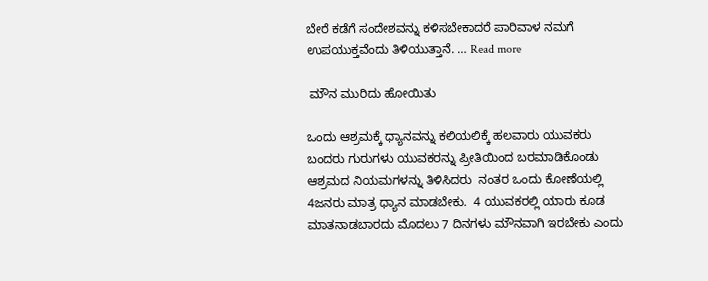ಬೇರೆ ಕಡೆಗೆ ಸಂದೇಶವನ್ನು ಕಳಿಸಬೇಕಾದರೆ ಪಾರಿವಾಳ ನಮಗೆ ಉಪಯುಕ್ತವೆಂದು ತಿಳಿಯುತ್ತಾನೆ. … Read more

 ಮೌನ ಮುರಿದು ಹೋಯಿತು

ಒಂದು ಆಶ್ರಮಕ್ಕೆ ಧ್ಯಾನವನ್ನು ಕಲಿಯಲಿಕ್ಕೆ ಹಲವಾರು ಯುವಕರು ಬಂದರು ಗುರುಗಳು ಯುವಕರನ್ನು ಪ್ರೀತಿಯಿಂದ ಬರಮಾಡಿಕೊಂಡು ಆಶ್ರಮದ ನಿಯಮಗಳನ್ನು ತಿಳಿಸಿದರು  ನಂತರ ಒಂದು ಕೋಣೆಯಲ್ಲಿ 4ಜನರು ಮಾತ್ರ ಧ್ಯಾನ ಮಾಡಬೇಕು.  4 ಯುವಕರಲ್ಲಿ ಯಾರು ಕೂಡ ಮಾತನಾಡಬಾರದು ಮೊದಲು 7 ದಿನಗಳು ಮೌನವಾಗಿ ಇರಬೇಕು ಎಂದು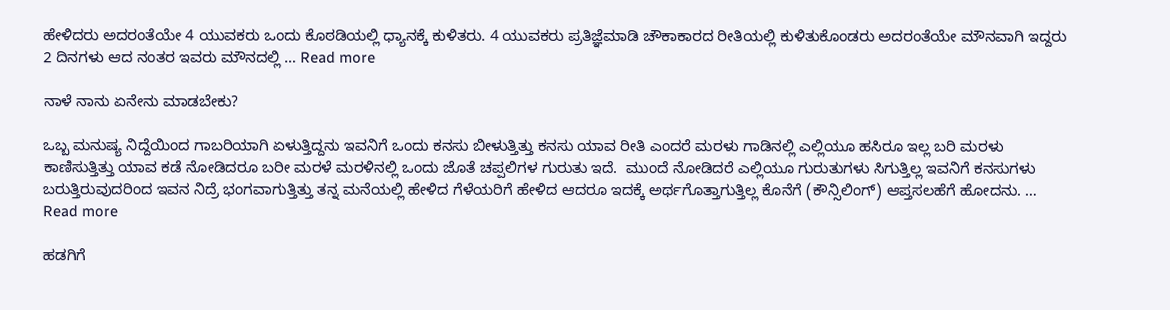ಹೇಳಿದರು ಅದರಂತೆಯೇ 4 ಯುವಕರು ಒಂದು ಕೊಠಡಿಯಲ್ಲಿ ಧ್ಯಾನಕ್ಕೆ ಕುಳಿತರು. 4 ಯುವಕರು ಪ್ರತಿಜ್ಞೆಮಾಡಿ ಚೌಕಾಕಾರದ ರೀತಿಯಲ್ಲಿ ಕುಳಿತುಕೊಂಡರು ಅದರಂತೆಯೇ ಮೌನವಾಗಿ ಇದ್ದರು 2 ದಿನಗಳು ಆದ ನಂತರ ಇವರು ಮೌನದಲ್ಲಿ … Read more

ನಾಳೆ ನಾನು ಏನೇನು ಮಾಡಬೇಕು?

ಒಬ್ಬ ಮನುಷ್ಯ ನಿದ್ದೆಯಿಂದ ಗಾಬರಿಯಾಗಿ ಏಳುತ್ತಿದ್ದನು ಇವನಿಗೆ ಒಂದು ಕನಸು ಬೀಳುತ್ತಿತ್ತು ಕನಸು ಯಾವ ರೀತಿ ಎಂದರೆ ಮರಳು ಗಾಡಿನಲ್ಲಿ ಎಲ್ಲಿಯೂ ಹಸಿರೂ ಇಲ್ಲ ಬರಿ ಮರಳು ಕಾಣಿಸುತ್ತಿತ್ತು ಯಾವ ಕಡೆ ನೋಡಿದರೂ ಬರೀ ಮರಳೆ ಮರಳಿನಲ್ಲಿ ಒಂದು ಜೊತೆ ಚಪ್ಪಲಿಗಳ ಗುರುತು ಇದೆ.  ಮುಂದೆ ನೋಡಿದರೆ ಎಲ್ಲಿಯೂ ಗುರುತುಗಳು ಸಿಗುತ್ತಿಲ್ಲ ಇವನಿಗೆ ಕನಸುಗಳು ಬರುತ್ತಿರುವುದರಿಂದ ಇವನ ನಿದ್ರೆ ಭಂಗವಾಗುತ್ತಿತ್ತು ತನ್ನ ಮನೆಯಲ್ಲಿ ಹೇಳಿದ ಗೆಳೆಯರಿಗೆ ಹೇಳಿದ ಆದರೂ ಇದಕ್ಕೆ ಅರ್ಥಗೊತ್ತಾಗುತ್ತಿಲ್ಲ ಕೊನೆಗೆ (ಕೌನ್ಸಿಲಿಂಗ್) ಆಪ್ತಸಲಹೆಗೆ ಹೋದನು. … Read more

ಹಡಗಿಗೆ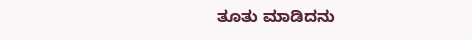ತೂತು ಮಾಡಿದನು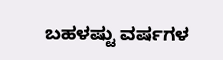ಬಹಳಷ್ಟು ವರ್ಷಗಳ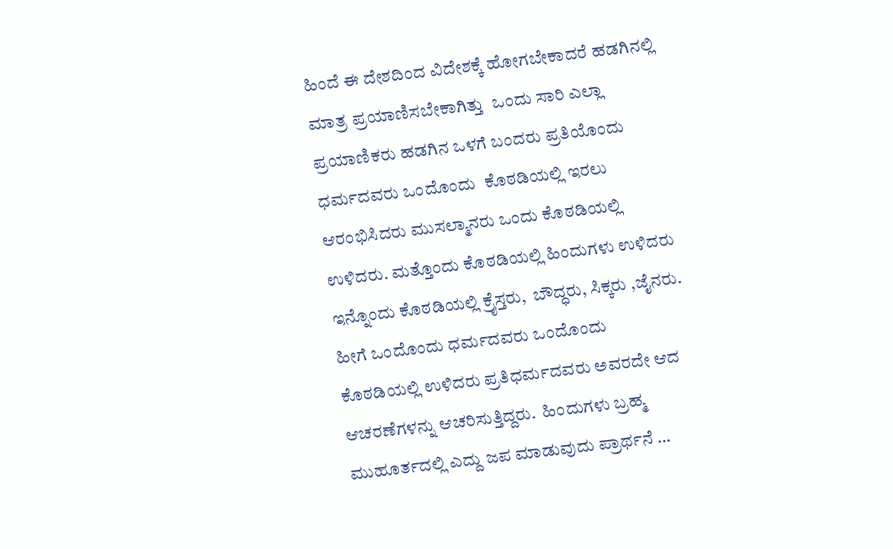ಹಿಂದೆ ಈ ದೇಶದಿಂದ ವಿದೇಶಕ್ಕೆ ಹೋಗಬೇಕಾದರೆ ಹಡಗಿನಲ್ಲಿ ಮಾತ್ರ ಪ್ರಯಾಣಿಸಬೇಕಾಗಿತ್ತು  ಒಂದು ಸಾರಿ ಎಲ್ಲಾ ಪ್ರಯಾಣಿಕರು ಹಡಗಿನ ಒಳಗೆ ಬಂದರು ಪ್ರತಿಯೊಂದು ಧರ್ಮದವರು ಒಂದೊಂದು  ಕೊಠಡಿಯಲ್ಲಿ ಇರಲು ಆರಂಭಿಸಿದರು ಮುಸಲ್ಮಾನರು ಒಂದು ಕೊಠಡಿಯಲ್ಲಿ ಉಳಿದರು. ಮತ್ತೊಂದು ಕೊಠಡಿಯಲ್ಲಿ ಹಿಂದುಗಳು ಉಳಿದರು ಇನ್ನೊಂದು ಕೊಠಡಿಯಲ್ಲಿ ಕ್ರೈಸ್ತರು,  ಬೌದ್ಧರು, ಸಿಕ್ಕರು ,ಜೈನರು. ಹೀಗೆ ಒಂದೊಂದು ಧರ್ಮದವರು ಒಂದೊಂದು ಕೊಠಡಿಯಲ್ಲಿ ಉಳಿದರು ಪ್ರತಿಧರ್ಮದವರು ಅವರದೇ ಆದ ಆಚರಣೆಗಳನ್ನು ಆಚರಿಸುತ್ತಿದ್ದರು.  ಹಿಂದುಗಳು ಬ್ರಹ್ಮ ಮುಹೂರ್ತದಲ್ಲಿ ಎದ್ದು ಜಪ ಮಾಡುವುದು ಪ್ರಾರ್ಥನೆ …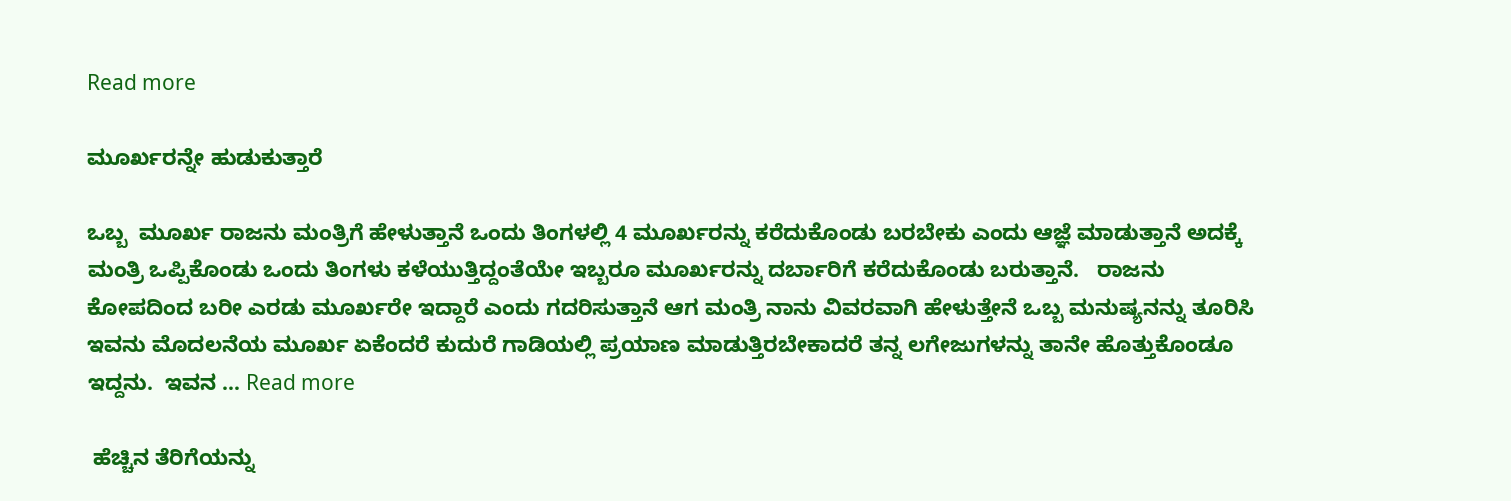Read more

ಮೂರ್ಖರನ್ನೇ ಹುಡುಕುತ್ತಾರೆ

ಒಬ್ಬ  ಮೂರ್ಖ ರಾಜನು ಮಂತ್ರಿಗೆ ಹೇಳುತ್ತಾನೆ ಒಂದು ತಿಂಗಳಲ್ಲಿ 4 ಮೂರ್ಖರನ್ನು ಕರೆದುಕೊಂಡು ಬರಬೇಕು ಎಂದು ಆಜ್ಞೆ ಮಾಡುತ್ತಾನೆ ಅದಕ್ಕೆ ಮಂತ್ರಿ ಒಪ್ಪಿಕೊಂಡು ಒಂದು ತಿಂಗಳು ಕಳೆಯುತ್ತಿದ್ದಂತೆಯೇ ಇಬ್ಬರೂ ಮೂರ್ಖರನ್ನು ದರ್ಬಾರಿಗೆ ಕರೆದುಕೊಂಡು ಬರುತ್ತಾನೆ.   ರಾಜನು ಕೋಪದಿಂದ ಬರೀ ಎರಡು ಮೂರ್ಖರೇ ಇದ್ದಾರೆ ಎಂದು ಗದರಿಸುತ್ತಾನೆ ಆಗ ಮಂತ್ರಿ ನಾನು ವಿವರವಾಗಿ ಹೇಳುತ್ತೇನೆ ಒಬ್ಬ ಮನುಷ್ಯನನ್ನು ತೂರಿಸಿ ಇವನು ಮೊದಲನೆಯ ಮೂರ್ಖ ಏಕೆಂದರೆ ಕುದುರೆ ಗಾಡಿಯಲ್ಲಿ ಪ್ರಯಾಣ ಮಾಡುತ್ತಿರಬೇಕಾದರೆ ತನ್ನ ಲಗೇಜುಗಳನ್ನು ತಾನೇ ಹೊತ್ತುಕೊಂಡೂ ಇದ್ದನು.  ಇವನ … Read more

 ಹೆಚ್ಚಿನ ತೆರಿಗೆಯನ್ನು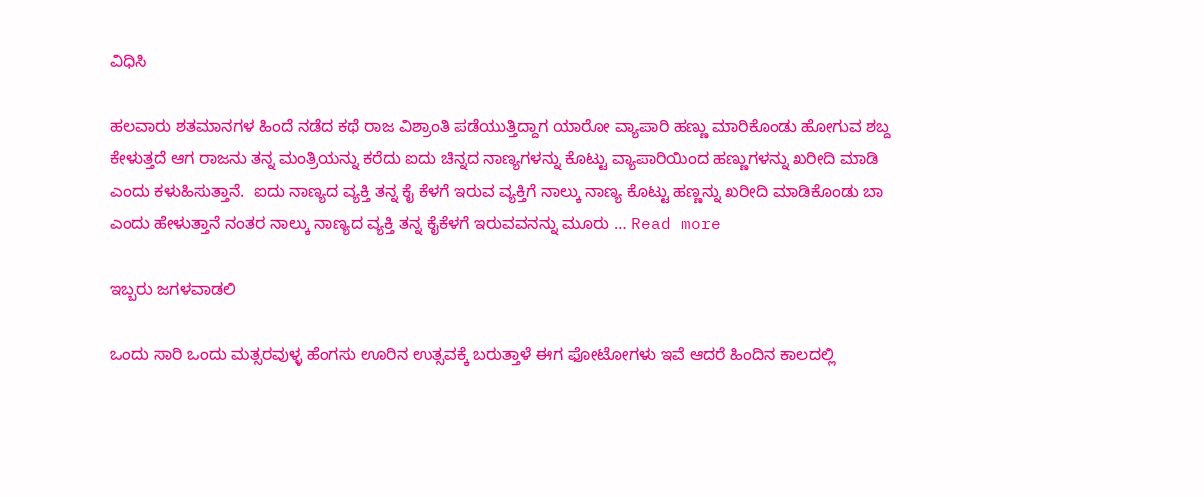ವಿಧಿಸಿ

ಹಲವಾರು ಶತಮಾನಗಳ ಹಿಂದೆ ನಡೆದ ಕಥೆ ರಾಜ ವಿಶ್ರಾಂತಿ ಪಡೆಯುತ್ತಿದ್ದಾಗ ಯಾರೋ ವ್ಯಾಪಾರಿ ಹಣ್ಣು ಮಾರಿಕೊಂಡು ಹೋಗುವ ಶಬ್ದ ಕೇಳುತ್ತದೆ ಆಗ ರಾಜನು ತನ್ನ ಮಂತ್ರಿಯನ್ನು ಕರೆದು ಐದು ಚಿನ್ನದ ನಾಣ್ಯಗಳನ್ನು ಕೊಟ್ಟು ವ್ಯಾಪಾರಿಯಿಂದ ಹಣ್ಣುಗಳನ್ನು ಖರೀದಿ ಮಾಡಿ ಎಂದು ಕಳುಹಿಸುತ್ತಾನೆ.  ಐದು ನಾಣ್ಯದ ವ್ಯಕ್ತಿ ತನ್ನ ಕೈ ಕೆಳಗೆ ಇರುವ ವ್ಯಕ್ತಿಗೆ ನಾಲ್ಕು ನಾಣ್ಯ ಕೊಟ್ಟು ಹಣ್ಣನ್ನು ಖರೀದಿ ಮಾಡಿಕೊಂಡು ಬಾ ಎಂದು ಹೇಳುತ್ತಾನೆ ನಂತರ ನಾಲ್ಕು ನಾಣ್ಯದ ವ್ಯಕ್ತಿ ತನ್ನ ಕೈಕೆಳಗೆ ಇರುವವನನ್ನು ಮೂರು … Read more

ಇಬ್ಬರು ಜಗಳವಾಡಲಿ

ಒಂದು ಸಾರಿ ಒಂದು ಮತ್ಸರವುಳ್ಳ ಹೆಂಗಸು ಊರಿನ ಉತ್ಸವಕ್ಕೆ ಬರುತ್ತಾಳೆ ಈಗ ಫೋಟೋಗಳು ಇವೆ ಆದರೆ ಹಿಂದಿನ ಕಾಲದಲ್ಲಿ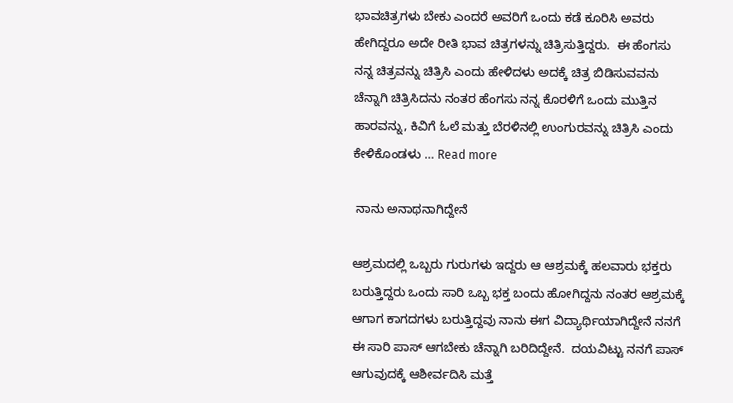ಭಾವಚಿತ್ರಗಳು ಬೇಕು ಎಂದರೆ ಅವರಿಗೆ ಒಂದು ಕಡೆ ಕೂರಿಸಿ ಅವರು ಹೇಗಿದ್ದರೂ ಅದೇ ರೀತಿ ಭಾವ ಚಿತ್ರಗಳನ್ನು ಚಿತ್ರಿಸುತ್ತಿದ್ದರು.  ಈ ಹೆಂಗಸು ನನ್ನ ಚಿತ್ರವನ್ನು ಚಿತ್ರಿಸಿ ಎಂದು ಹೇಳಿದಳು ಅದಕ್ಕೆ ಚಿತ್ರ ಬಿಡಿಸುವವನು ಚೆನ್ನಾಗಿ ಚಿತ್ರಿಸಿದನು ನಂತರ ಹೆಂಗಸು ನನ್ನ ಕೊರಳಿಗೆ ಒಂದು ಮುತ್ತಿನ ಹಾರವನ್ನು, ಕಿವಿಗೆ ಓಲೆ ಮತ್ತು ಬೆರಳಿನಲ್ಲಿ ಉಂಗುರವನ್ನು ಚಿತ್ರಿಸಿ ಎಂದು ಕೇಳಿಕೊಂಡಳು … Read more

 ನಾನು ಅನಾಥನಾಗಿದ್ದೇನೆ

ಆಶ್ರಮದಲ್ಲಿ ಒಬ್ಬರು ಗುರುಗಳು ಇದ್ದರು ಆ ಆಶ್ರಮಕ್ಕೆ ಹಲವಾರು ಭಕ್ತರು ಬರುತ್ತಿದ್ದರು ಒಂದು ಸಾರಿ ಒಬ್ಬ ಭಕ್ತ ಬಂದು ಹೋಗಿದ್ದನು ನಂತರ ಆಶ್ರಮಕ್ಕೆ ಆಗಾಗ ಕಾಗದಗಳು ಬರುತ್ತಿದ್ದವು ನಾನು ಈಗ ವಿದ್ಯಾರ್ಥಿಯಾಗಿದ್ದೇನೆ ನನಗೆ ಈ ಸಾರಿ ಪಾಸ್ ಆಗಬೇಕು ಚೆನ್ನಾಗಿ ಬರಿದಿದ್ದೇನೆ.  ದಯವಿಟ್ಟು ನನಗೆ ಪಾಸ್ ಆಗುವುದಕ್ಕೆ ಆಶೀರ್ವದಿಸಿ ಮತ್ತೆ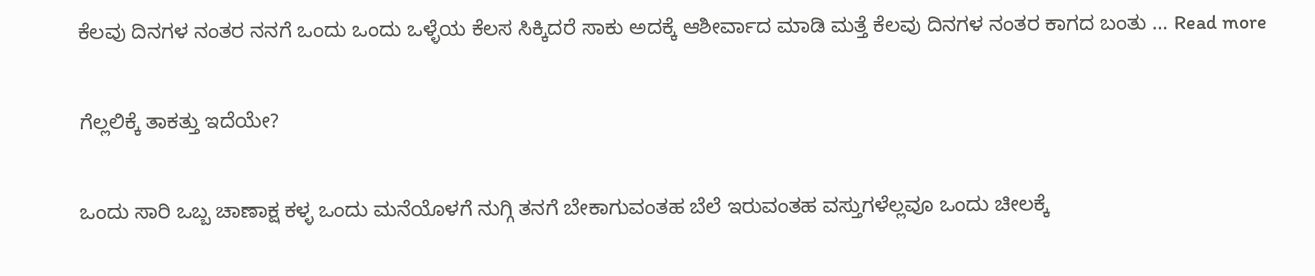ಕೆಲವು ದಿನಗಳ ನಂತರ ನನಗೆ ಒಂದು ಒಂದು ಒಳ್ಳೆಯ ಕೆಲಸ ಸಿಕ್ಕಿದರೆ ಸಾಕು ಅದಕ್ಕೆ ಆಶೀರ್ವಾದ ಮಾಡಿ ಮತ್ತೆ ಕೆಲವು ದಿನಗಳ ನಂತರ ಕಾಗದ ಬಂತು … Read more

ಗೆಲ್ಲಲಿಕ್ಕೆ ತಾಕತ್ತು ಇದೆಯೇ?

ಒಂದು ಸಾರಿ ಒಬ್ಬ ಚಾಣಾಕ್ಷ ಕಳ್ಳ ಒಂದು ಮನೆಯೊಳಗೆ ನುಗ್ಗಿ ತನಗೆ ಬೇಕಾಗುವಂತಹ ಬೆಲೆ ಇರುವಂತಹ ವಸ್ತುಗಳೆಲ್ಲವೂ ಒಂದು ಚೀಲಕ್ಕೆ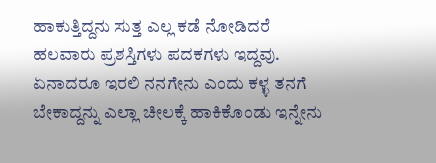ಹಾಕುತ್ತಿದ್ದನು ಸುತ್ತ ಎಲ್ಲ ಕಡೆ ನೋಡಿದರೆ ಹಲವಾರು ಪ್ರಶಸ್ತಿಗಳು ಪದಕಗಳು ಇದ್ದವು.  ಏನಾದರೂ ಇರಲಿ ನನಗೇನು ಎಂದು ಕಳ್ಳ ತನಗೆ ಬೇಕಾದ್ದನ್ನು ಎಲ್ಲಾ ಚೀಲಕ್ಕೆ ಹಾಕಿಕೊಂಡು ಇನ್ನೇನು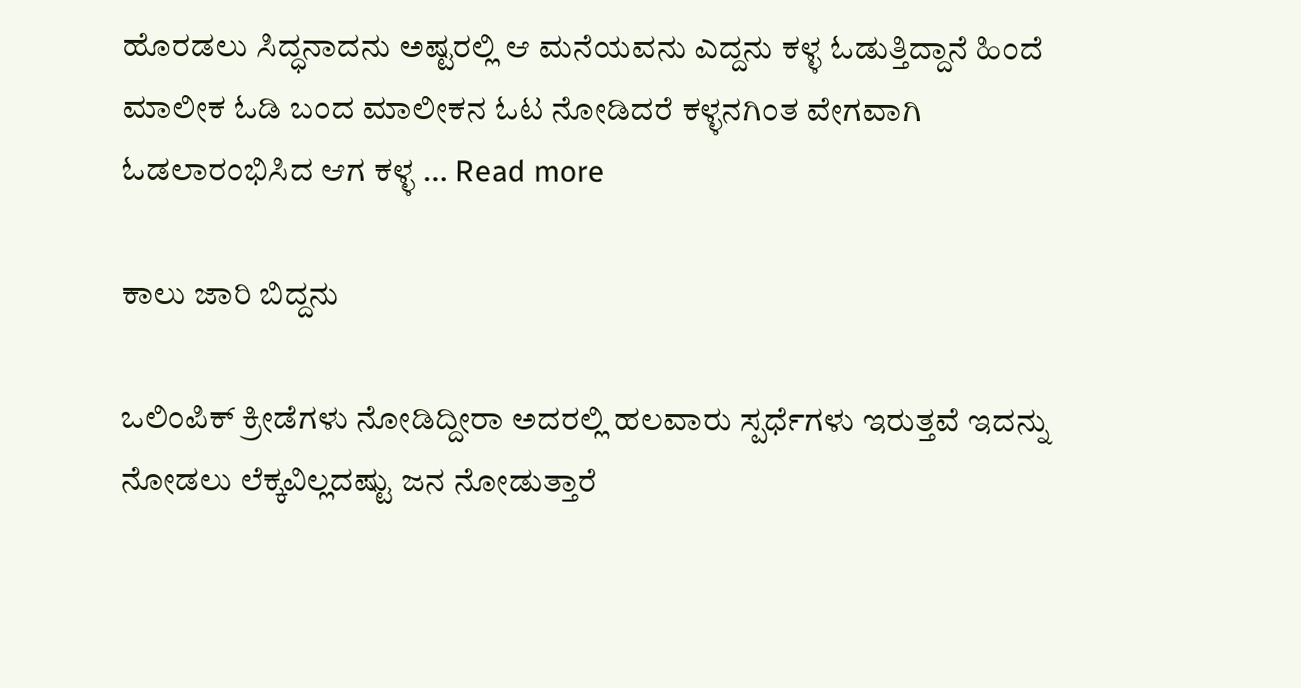ಹೊರಡಲು ಸಿದ್ಧನಾದನು ಅಷ್ಟರಲ್ಲಿ ಆ ಮನೆಯವನು ಎದ್ದನು ಕಳ್ಳ ಓಡುತ್ತಿದ್ದಾನೆ ಹಿಂದೆ ಮಾಲೀಕ ಓಡಿ ಬಂದ ಮಾಲೀಕನ ಓಟ ನೋಡಿದರೆ ಕಳ್ಳನಗಿಂತ ವೇಗವಾಗಿ ಓಡಲಾರಂಭಿಸಿದ ಆಗ ಕಳ್ಳ … Read more

ಕಾಲು ಜಾರಿ ಬಿದ್ದನು

ಒಲಿಂಪಿಕ್ ಕ್ರೀಡೆಗಳು ನೋಡಿದ್ದೀರಾ ಅದರಲ್ಲಿ ಹಲವಾರು ಸ್ಪರ್ಧೆಗಳು ಇರುತ್ತವೆ ಇದನ್ನು ನೋಡಲು ಲೆಕ್ಕವಿಲ್ಲದಷ್ಟು ಜನ ನೋಡುತ್ತಾರೆ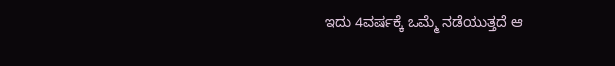ಇದು 4ವರ್ಷಕ್ಕೆ ಒಮ್ಮೆ ನಡೆಯುತ್ತದೆ ಆ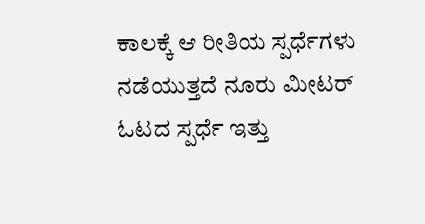ಕಾಲಕ್ಕೆ ಆ ರೀತಿಯ ಸ್ಪರ್ಧೆಗಳು ನಡೆಯುತ್ತದೆ ನೂರು ಮೀಟರ್ ಓಟದ ಸ್ಪರ್ಧೆ ಇತ್ತು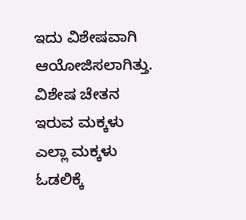ಇದು ವಿಶೇಷವಾಗಿ ಆಯೋಜಿಸಲಾಗಿತ್ತು.  ವಿಶೇಷ ಚೇತನ ಇರುವ ಮಕ್ಕಳು ಎಲ್ಲಾ ಮಕ್ಕಳು ಓಡಲಿಕ್ಕೆ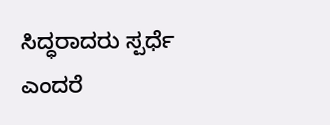ಸಿದ್ಧರಾದರು ಸ್ಪರ್ಧೆ ಎಂದರೆ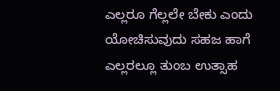ಎಲ್ಲರೂ ಗೆಲ್ಲಲೇ ಬೇಕು ಎಂದು ಯೋಚಿಸುವುದು ಸಹಜ ಹಾಗೆ ಎಲ್ಲರಲ್ಲೂ ತುಂಬ ಉತ್ಸಾಹ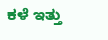ಕಳೆ ಇತ್ತು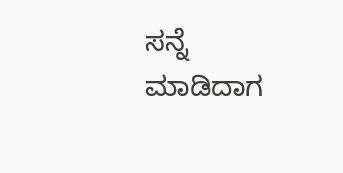ಸನ್ನೆ ಮಾಡಿದಾಗ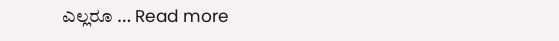ಎಲ್ಲರೂ … Read more